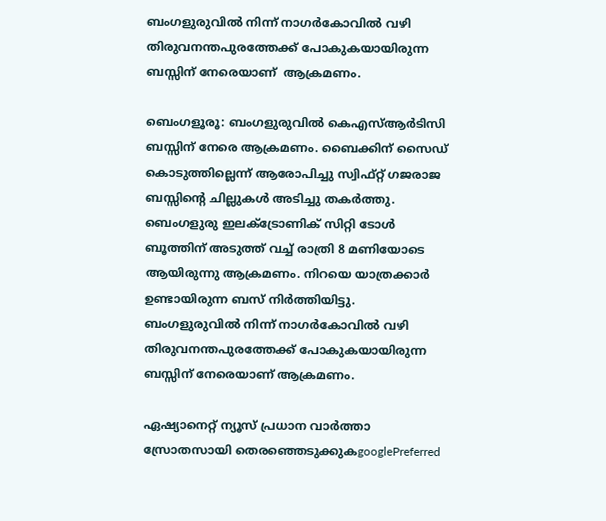ബംഗളുരുവിൽ നിന്ന് നാഗർകോവിൽ വഴി തിരുവനന്തപുരത്തേക്ക് പോകുകയായിരുന്ന ബസ്സിന് നേരെയാണ്  ആക്രമണം.

ബെംഗളൂരൂ: ബംഗളുരുവിൽ കെഎസ്ആർടിസി ബസ്സിന് നേരെ ആക്രമണം. ബൈക്കിന് സൈഡ് കൊടുത്തില്ലെന്ന് ആരോപിച്ചു സ്വിഫ്റ്റ് ഗജരാജ ബസ്സിന്റെ ചില്ലുകൾ അടിച്ചു തകർത്തു. ബെംഗളുരു ഇലക്ട്രോണിക് സിറ്റി ടോൾ ബൂത്തിന് അടുത്ത് വച്ച് രാത്രി 8 മണിയോടെ ആയിരുന്നു ആക്രമണം. നിറയെ യാത്രക്കാർ ഉണ്ടായിരുന്ന ബസ് നിർത്തിയിട്ടു. ബംഗളുരുവിൽ നിന്ന് നാഗർകോവിൽ വഴി തിരുവനന്തപുരത്തേക്ക് പോകുകയായിരുന്ന ബസ്സിന് നേരെയാണ് ആക്രമണം.

ഏഷ്യാനെറ്റ് ന്യൂസ് പ്രധാന വാർത്താ സ്രോതസായി തെരഞ്ഞെടുക്കുകgooglePreferred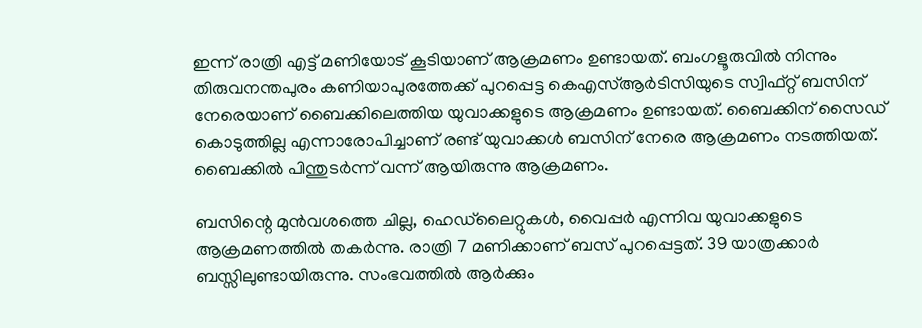ഇന്ന് രാത്രി എട്ട് മണിയോട് കൂടിയാണ് ആക്രമണം ഉണ്ടായത്. ബംഗളൂരുവിൽ നിന്നും തിരുവനന്തപുരം കണിയാപുരത്തേക്ക് പുറപ്പെട്ട കെഎസ്ആർടിസിയുടെ സ്വിഫ്റ്റ് ബസിന് നേരെയാണ് ബൈക്കിലെത്തിയ യുവാക്കളുടെ ആക്രമണം ഉണ്ടായത്. ബൈക്കിന് സൈഡ് കൊടുത്തില്ല എന്നാരോപിച്ചാണ് രണ്ട് യുവാക്കൾ ബസിന് നേരെ ആക്രമണം നടത്തിയത്. ബൈക്കിൽ പിന്തുടർന്ന് വന്ന് ആയിരുന്നു ആക്രമണം.

ബസിന്റെ മുൻവശത്തെ ചില്ല, ഹെഡ്‍ലൈറ്റുകൾ, വൈപ്പർ എന്നിവ യുവാക്കളുടെ ആക്രമണത്തിൽ തകർന്നു. രാത്രി 7 മണിക്കാണ് ബസ് പുറപ്പെട്ടത്. 39 യാത്രക്കാർ ബസ്സിലുണ്ടായിരുന്നു. സംഭവത്തിൽ ആർക്കും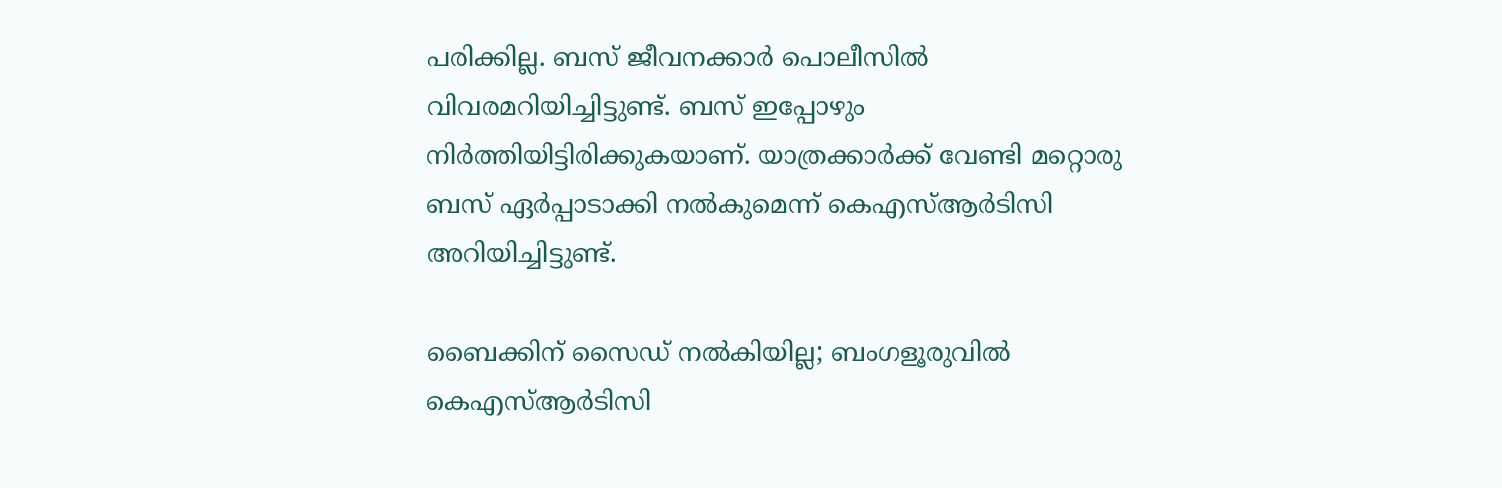പരിക്കില്ല. ബസ് ജീവനക്കാർ പൊലീസിൽ വിവരമറിയിച്ചിട്ടുണ്ട്. ബസ് ഇപ്പോഴും നിർത്തിയിട്ടിരിക്കുകയാണ്. യാത്രക്കാർക്ക് വേണ്ടി മറ്റൊരു ബസ് ഏർപ്പാടാക്കി നൽകുമെന്ന് കെഎസ്ആർടിസി അറിയിച്ചിട്ടുണ്ട്.

ബൈക്കിന് സൈഡ് നൽകിയില്ല; ബംഗളൂരുവിൽ കെഎസ്ആർടിസി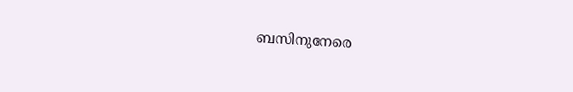ബസിനുനേരെ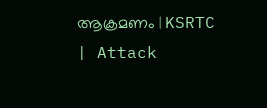ആക്രമണം | KSRTC | Attack